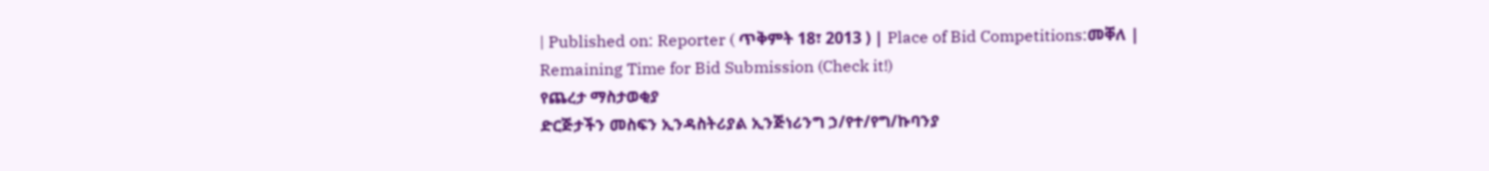| Published on: Reporter ( ጥቅምት 18፣ 2013 ) | Place of Bid Competitions:መቐለ |
Remaining Time for Bid Submission (Check it!)
የጨረታ ማስታወቂያ
ድርጅታችን መስፍን ኢንዳስትሪያል ኢንጅነሪንግ ኃ/የተ/የግ/ኩባንያ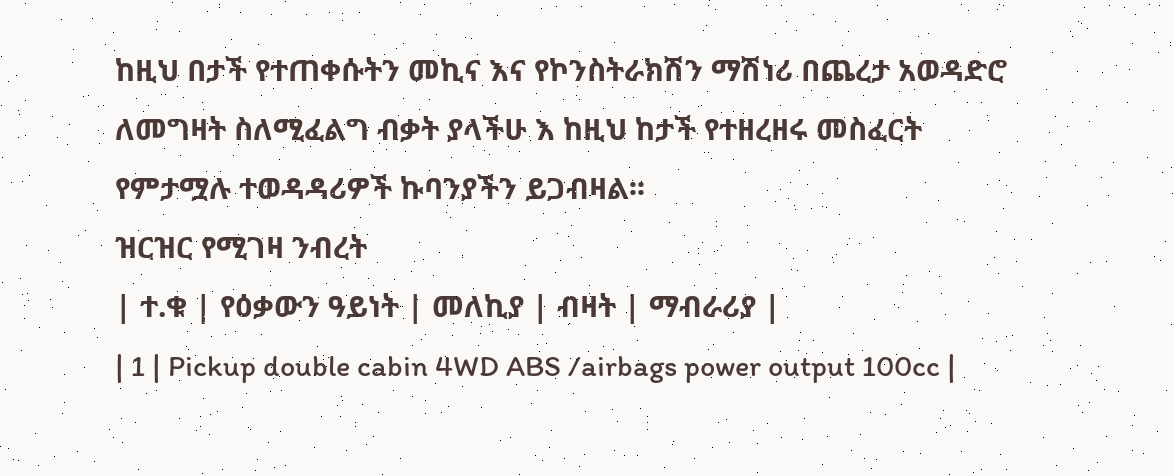ከዚህ በታች የተጠቀሱትን መኪና እና የኮንስትራክሽን ማሽነሪ በጨረታ አወዳድሮ ለመግዛት ስለሚፈልግ ብቃት ያላችሁ እ ከዚህ ከታች የተዘረዘሩ መስፈርት የምታሟሉ ተወዳዳሪዎች ኩባንያችን ይጋብዛል፡፡
ዝርዝር የሚገዛ ንብረት
| ተ.ቁ | የዕቃውን ዓይነት | መለኪያ | ብዛት | ማብራሪያ |
| 1 | Pickup double cabin 4WD ABS /airbags power output 100cc |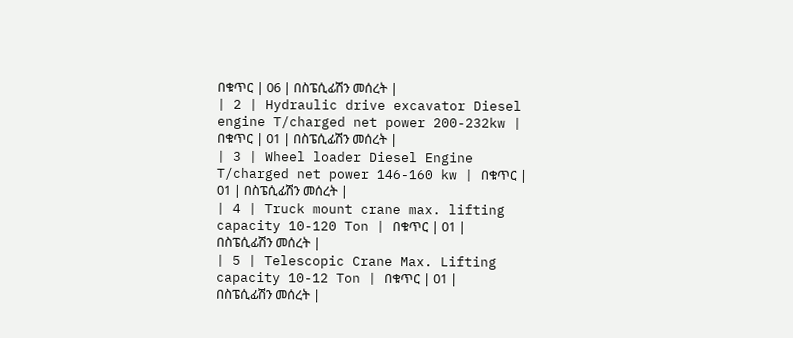በቁጥር | 06 | በስፔሲፊሽን መሰረት |
| 2 | Hydraulic drive excavator Diesel engine T/charged net power 200-232kw | በቁጥር | 01 | በስፔሲፊሽን መሰረት |
| 3 | Wheel loader Diesel Engine T/charged net power 146-160 kw | በቁጥር | 01 | በስፔሲፊሽን መሰረት |
| 4 | Truck mount crane max. lifting capacity 10-120 Ton | በቁጥር | 01 | በስፔሲፊሽን መሰረት |
| 5 | Telescopic Crane Max. Lifting capacity 10-12 Ton | በቁጥር | 01 | በስፔሲፊሽን መሰረት |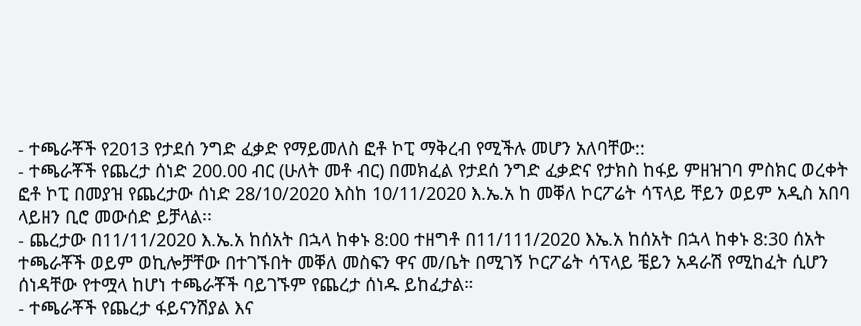- ተጫራቾች የ2013 የታደሰ ንግድ ፈቃድ የማይመለስ ፎቶ ኮፒ ማቅረብ የሚችሉ መሆን አለባቸው::
- ተጫራቾች የጨረታ ሰነድ 200.00 ብር (ሁለት መቶ ብር) በመክፈል የታደሰ ንግድ ፈቃድና የታክስ ከፋይ ምዘዝገባ ምስክር ወረቀት ፎቶ ኮፒ በመያዝ የጨረታው ሰነድ 28/10/2020 እስከ 10/11/2020 እ.ኤ.አ ከ መቐለ ኮርፖሬት ሳፕላይ ቸይን ወይም አዲስ አበባ ላይዘን ቢሮ መውሰድ ይቻላል፡፡
- ጨረታው በ11/11/2020 እ.ኤ.አ ከሰአት በኋላ ከቀኑ 8:00 ተዘግቶ በ11/111/2020 እኤ.አ ከሰአት በኋላ ከቀኑ 8:30 ሰአት ተጫራቾች ወይም ወኪሎቻቸው በተገኙበት መቐለ መስፍን ዋና መ/ቤት በሚገኝ ኮርፖሬት ሳፕላይ ቼይን አዳራሽ የሚከፈት ሲሆን ሰነዳቸው የተሟላ ከሆነ ተጫራቾች ባይገኙም የጨረታ ሰነዱ ይከፈታል።
- ተጫራቾች የጨረታ ፋይናንሽያል እና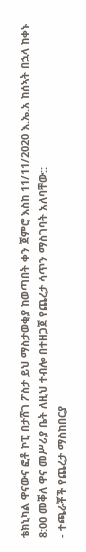ቴክኒካል ዋናውና ፎቶ ኮፒ በታሸገ ፖስታ ይህ ማስታወቂያ ከወጣበት ቀን ጀምሮ እስከ 11/11/2020 እ.ኤ.አ ከሰኣት በኋላ ከቀኑ 8:00 መቐለ ዋና መሥሪያ ቤት ለዚህ ተብሎ በተዘጋጀ የጨረታ ሳጥን ማስገባት አለባቸው::
- ተጫራቾች የጨረታ ማስከበርያ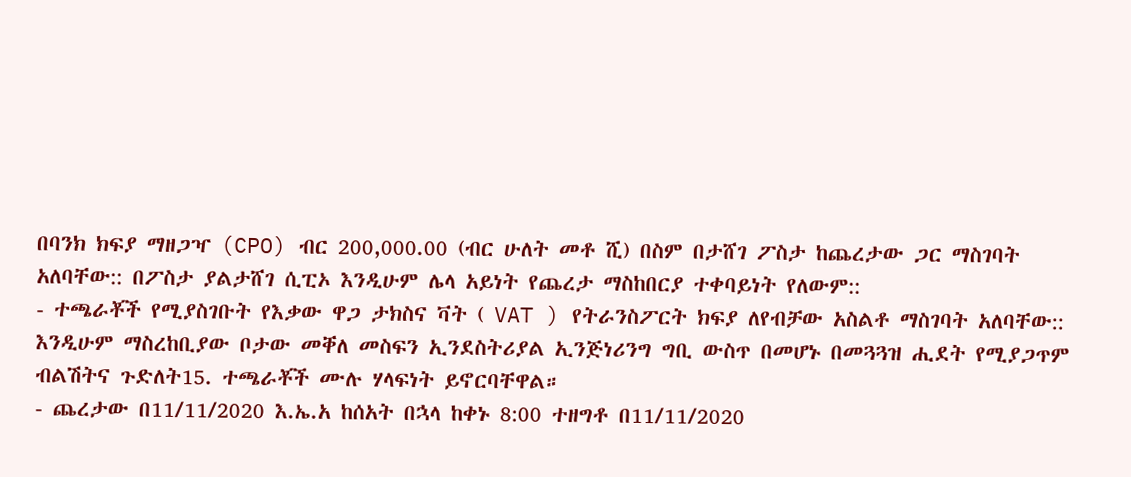በባንክ ክፍያ ማዘጋዣ (CPO) ብር 200,000.00 (ብር ሁለት መቶ ሺ) በስም በታሸገ ፖስታ ከጨረታው ጋር ማስገባት አለባቸው:: በፖስታ ያልታሸገ ሲፒኦ እንዲሁም ሌላ አይነት የጨረታ ማስከበርያ ተቀባይነት የለውም::
- ተጫራቾች የሚያስገቡት የእቃው ዋጋ ታክስና ቫት ( VAT ) የትራንስፖርት ክፍያ ለየብቻው አስልቶ ማስገባት አለባቸው:: እንዲሁም ማስረከቢያው ቦታው መቐለ መስፍን ኢንደስትሪያል ኢንጅነሪንግ ግቢ ውስጥ በመሆኑ በመጓጓዝ ሒደት የሚያጋጥም ብልሽትና ጉድለት15. ተጫራቾች ሙሉ ሃላፍነት ይኖርባቸዋል።
- ጨረታው በ11/11/2020 እ.ኤ.አ ከሰአት በኋላ ከቀኑ 8:00 ተዘግቶ በ11/11/2020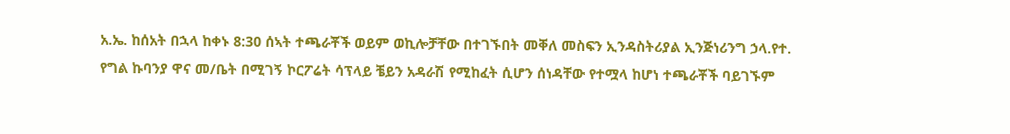አ.ኤ. ከሰአት በኋላ ከቀኑ 8:30 ሰኣት ተጫራቾች ወይም ወኪሎቻቸው በተገኙበት መቐለ መስፍን ኢንዳስትሪያል ኢንጅነሪንግ ኃላ.የተ. የግል ኩባንያ ዋና መ/ቤት በሚገኝ ኮርፖሬት ሳፕላይ ቼይን አዳራሽ የሚከፈት ሲሆን ሰነዳቸው የተሟላ ከሆነ ተጫራቾች ባይገኙም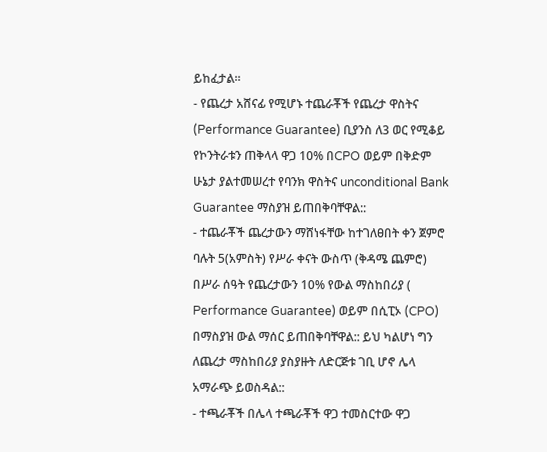ይከፈታል።
- የጨረታ አሸናፊ የሚሆኑ ተጨራቾች የጨረታ ዋስትና (Performance Guarantee) ቢያንስ ለ3 ወር የሚቆይ የኮንትራቱን ጠቅላላ ዋጋ 10% በCPO ወይም በቅድም ሁኔታ ያልተመሠረተ የባንክ ዋስትና unconditional Bank Guarantee ማስያዝ ይጠበቅባቸዋል::
- ተጨራቾች ጨረታውን ማሸነፋቸው ከተገለፀበት ቀን ጀምሮ ባሉት 5(አምስት) የሥራ ቀናት ውስጥ (ቅዳሜ ጨምሮ) በሥራ ሰዓት የጨረታውን 10% የውል ማስከበሪያ ( Performance Guarantee) ወይም በሲፒኦ (CPO) በማስያዝ ውል ማሰር ይጠበቅባቸዋል:: ይህ ካልሆነ ግን ለጨረታ ማስከበሪያ ያስያዙት ለድርጅቱ ገቢ ሆኖ ሌላ አማራጭ ይወስዳል::
- ተጫራቾች በሌላ ተጫራቾች ዋጋ ተመስርተው ዋጋ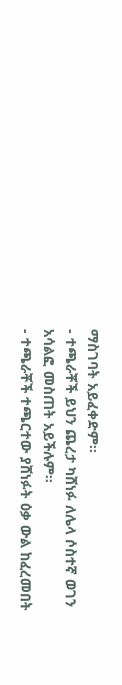ማስገባት አይፈቀድም፡፡
- ተጫራቾች ይህን ጨረታ ካሸነፉ ለሌላ ሶስተኛ ወገን አሳልፎ መስጠት አይችሉም።
- ተጫራቾች ተጫርተው ያሸነፉት ዕቃ ውል ከፈረመበት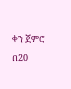ቀን ጀምሮ በ20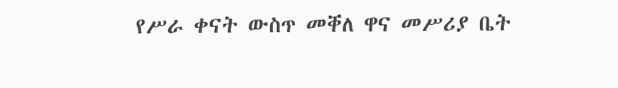የሥራ ቀናት ውስጥ መቐለ ዋና መሥሪያ ቤት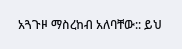አጓጉዞ ማስረከብ አለባቸው:: ይህ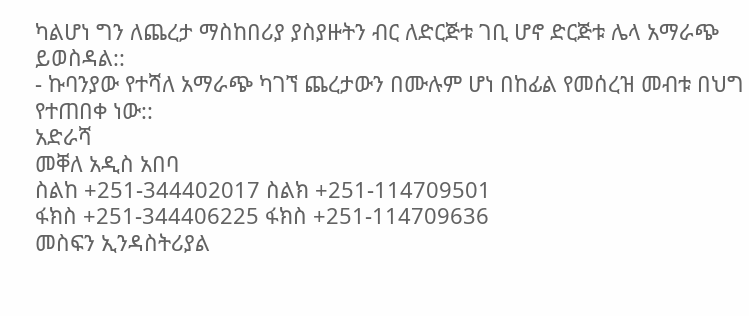ካልሆነ ግን ለጨረታ ማስከበሪያ ያስያዙትን ብር ለድርጅቱ ገቢ ሆኖ ድርጅቱ ሌላ አማራጭ ይወስዳል::
- ኩባንያው የተሻለ አማራጭ ካገኘ ጨረታውን በሙሉም ሆነ በከፊል የመሰረዝ መብቱ በህግ የተጠበቀ ነው::
አድራሻ
መቐለ አዲስ አበባ
ስልከ +251-344402017 ስልክ +251-114709501
ፋክስ +251-344406225 ፋክስ +251-114709636
መስፍን ኢንዳስትሪያል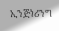ኢንጅነሪንግ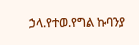ኃላ.የተወ.የግል ኩባንያ